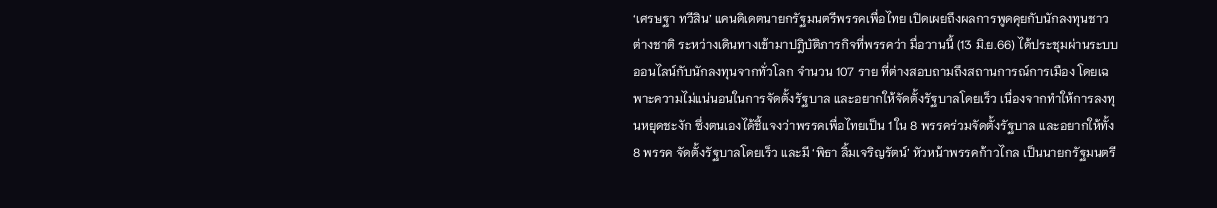‘เศรษฐา ทวีสิน’ แคนดิเดตนายกรัฐมนตรีพรรคเพื่อไทย เปิดเผยถึงผลการพูดคุยกับนักลงทุนชาวต่างชาติ ระหว่างเดินทางเข้ามาปฎิบัติภารกิจที่พรรคว่า มื่อวานนี้ (13 มิ.ย.66) ได้ประชุมผ่านระบบออนไลน์กับนักลงทุนจากทั่วโลก จำนวน 107 ราย ที่ต่างสอบถามถึงสถานการณ์การเมือง โดยเฉพาะความไม่แน่นอนในการจัดตั้งรัฐบาล และอยากให้จัดตั้งรัฐบาลโดยเร็ว เนื่องจากทำให้การลงทุนหยุดชะงัก ซึ่งตนเองได้ชี้แจงว่าพรรคเพื่อไทยเป็น 1 ใน 8 พรรคร่วมจัดตั้งรัฐบาล และอยากให้ทั้ง 8 พรรค จัดตั้งรัฐบาลโดยเร็ว และมี ‘พิธา ลิ้มเจริญรัตน์’ หัวหน้าพรรคก้าวไกล เป็นนายกรัฐมนตรี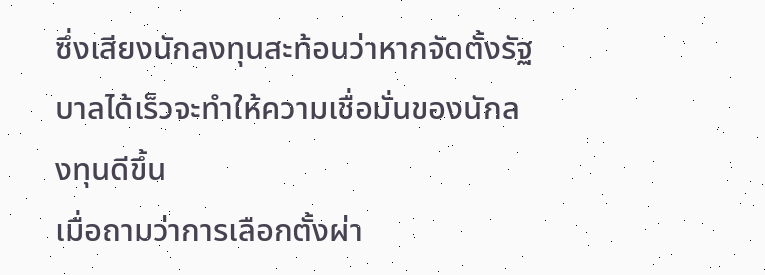ซึ่งเสียงนักลงทุนสะท้อนว่าหากจัดตั้งรัฐบาลได้เร็วจะทำให้ความเชื่อมั่นของนักลงทุนดีขึ้น
เมื่อถามว่าการเลือกตั้งผ่า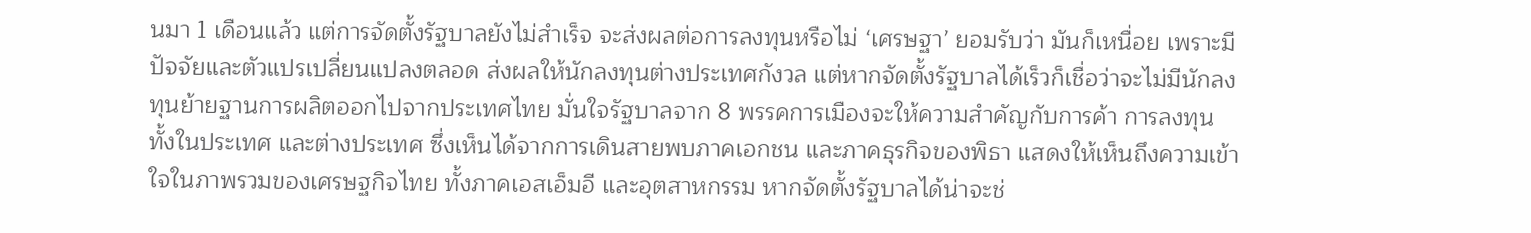นมา 1 เดือนแล้ว แต่การจัดตั้งรัฐบาลยังไม่สำเร็จ จะส่งผลต่อการลงทุนหรือไม่ ‘เศรษฐา’ ยอมรับว่า มันก็เหนื่อย เพราะมีปัจจัยและตัวแปรเปลี่ยนแปลงตลอด ส่งผลให้นักลงทุนต่างประเทศกังวล แต่หากจัดตั้งรัฐบาลได้เร็วก็เชื่อว่าจะไม่มีนักลงทุนย้ายฐานการผลิตออกไปจากประเทศไทย มั่นใจรัฐบาลจาก 8 พรรคการเมืองจะให้ความสำคัญกับการค้า การลงทุน ทั้งในประเทศ และต่างประเทศ ซึ่งเห็นได้จากการเดินสายพบภาคเอกชน และภาคธุรกิจของพิธา แสดงให้เห็นถึงความเข้าใจในภาพรวมของเศรษฐกิจไทย ทั้งภาคเอสเอ็มอี และอุตสาหกรรม หากจัดตั้งรัฐบาลได้น่าจะช่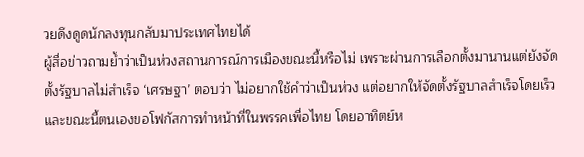วยดึงดูดนักลงทุนกลับมาประเทศไทยได้
ผู้สื่อข่าวถามย้ำว่าเป็นห่วงสถานการณ์การเมืองขณะนี้หรือไม่ เพราะผ่านการเลือกตั้งมานานแต่ยังจัดตั้งรัฐบาลไม่สำเร็จ ‘เศรษฐา’ ตอบว่า ไม่อยากใช้คำว่าเป็นห่วง แต่อยากให้จัดตั้งรัฐบาลสำเร็จโดยเร็ว และขณะนี้ตนเองขอโฟกัสการทำหน้าที่ในพรรคเพื่อไทย โดยอาทิตย์ห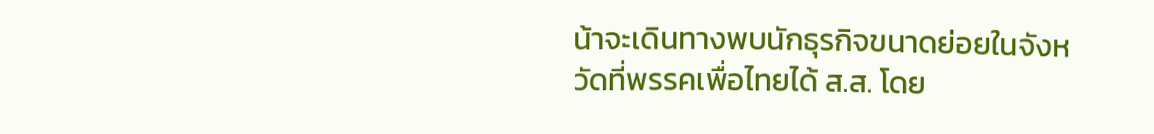น้าจะเดินทางพบนักธุรกิจขนาดย่อยในจังหวัดที่พรรคเพื่อไทยได้ ส.ส. โดย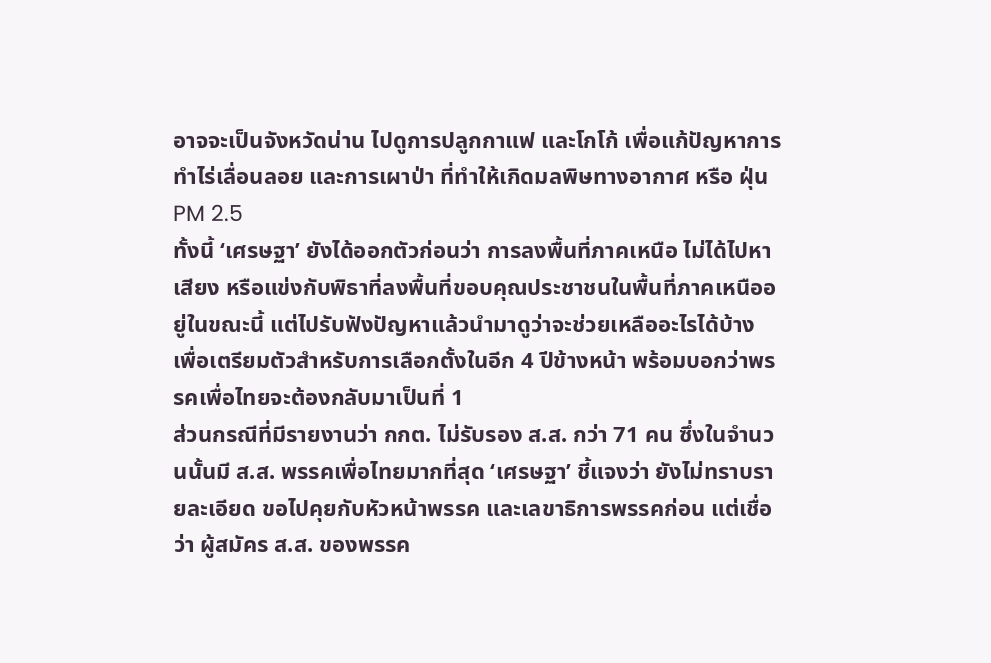อาจจะเป็นจังหวัดน่าน ไปดูการปลูกกาแฟ และโกโก้ เพื่อแก้ปัญหาการทำไร่เลื่อนลอย และการเผาป่า ที่ทำให้เกิดมลพิษทางอากาศ หรือ ฝุ่น PM 2.5
ทั้งนี้ ‘เศรษฐา’ ยังได้ออกตัวก่อนว่า การลงพื้นที่ภาคเหนือ ไม่ได้ไปหาเสียง หรือแข่งกับพิธาที่ลงพื้นที่ขอบคุณประชาชนในพื้นที่ภาคเหนืออยู่ในขณะนี้ แต่ไปรับฟังปัญหาแล้วนำมาดูว่าจะช่วยเหลืออะไรได้บ้าง เพื่อเตรียมตัวสำหรับการเลือกตั้งในอีก 4 ปีข้างหน้า พร้อมบอกว่าพรรคเพื่อไทยจะต้องกลับมาเป็นที่ 1
ส่วนกรณีที่มีรายงานว่า กกต. ไม่รับรอง ส.ส. กว่า 71 คน ซึ่งในจำนวนนั้นมี ส.ส. พรรคเพื่อไทยมากที่สุด ‘เศรษฐา’ ชี้แจงว่า ยังไม่ทราบรายละเอียด ขอไปคุยกับหัวหน้าพรรค และเลขาธิการพรรคก่อน แต่เชื่อว่า ผู้สมัคร ส.ส. ของพรรค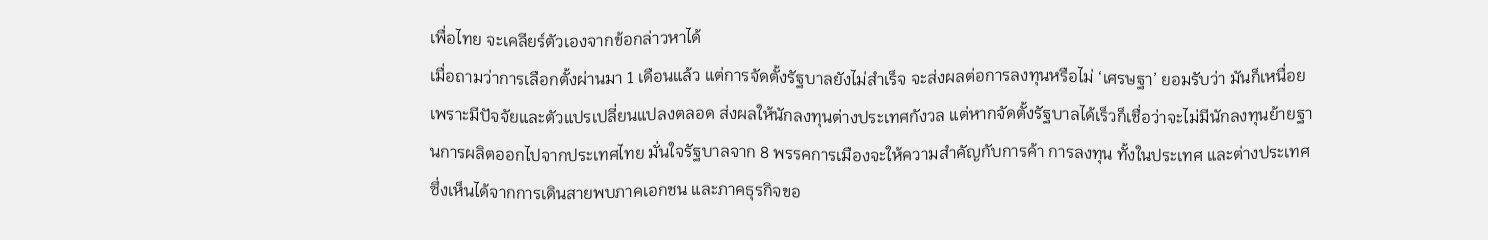เพื่อไทย จะเคลียร์ตัวเองจากข้อกล่าวหาได้
เมื่อถามว่าการเลือกตั้งผ่านมา 1 เดือนแล้ว แต่การจัดตั้งรัฐบาลยังไม่สำเร็จ จะส่งผลต่อการลงทุนหรือไม่ ‘เศรษฐา’ ยอมรับว่า มันก็เหนื่อย เพราะมีปัจจัยและตัวแปรเปลี่ยนแปลงตลอด ส่งผลให้นักลงทุนต่างประเทศกังวล แต่หากจัดตั้งรัฐบาลได้เร็วก็เชื่อว่าจะไม่มีนักลงทุนย้ายฐานการผลิตออกไปจากประเทศไทย มั่นใจรัฐบาลจาก 8 พรรคการเมืองจะให้ความสำคัญกับการค้า การลงทุน ทั้งในประเทศ และต่างประเทศ ซึ่งเห็นได้จากการเดินสายพบภาคเอกชน และภาคธุรกิจขอ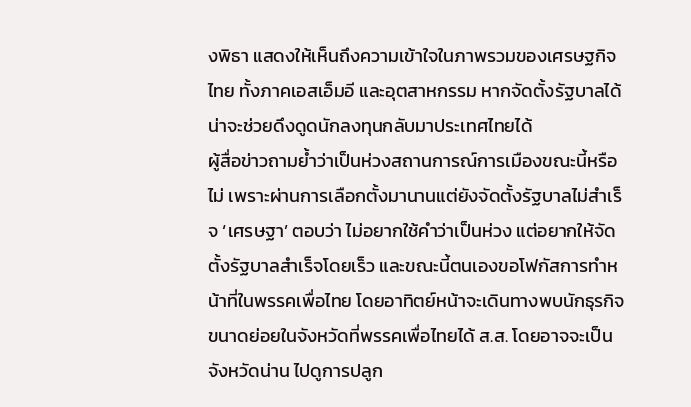งพิธา แสดงให้เห็นถึงความเข้าใจในภาพรวมของเศรษฐกิจไทย ทั้งภาคเอสเอ็มอี และอุตสาหกรรม หากจัดตั้งรัฐบาลได้น่าจะช่วยดึงดูดนักลงทุนกลับมาประเทศไทยได้
ผู้สื่อข่าวถามย้ำว่าเป็นห่วงสถานการณ์การเมืองขณะนี้หรือไม่ เพราะผ่านการเลือกตั้งมานานแต่ยังจัดตั้งรัฐบาลไม่สำเร็จ ‘เศรษฐา’ ตอบว่า ไม่อยากใช้คำว่าเป็นห่วง แต่อยากให้จัดตั้งรัฐบาลสำเร็จโดยเร็ว และขณะนี้ตนเองขอโฟกัสการทำหน้าที่ในพรรคเพื่อไทย โดยอาทิตย์หน้าจะเดินทางพบนักธุรกิจขนาดย่อยในจังหวัดที่พรรคเพื่อไทยได้ ส.ส. โดยอาจจะเป็นจังหวัดน่าน ไปดูการปลูก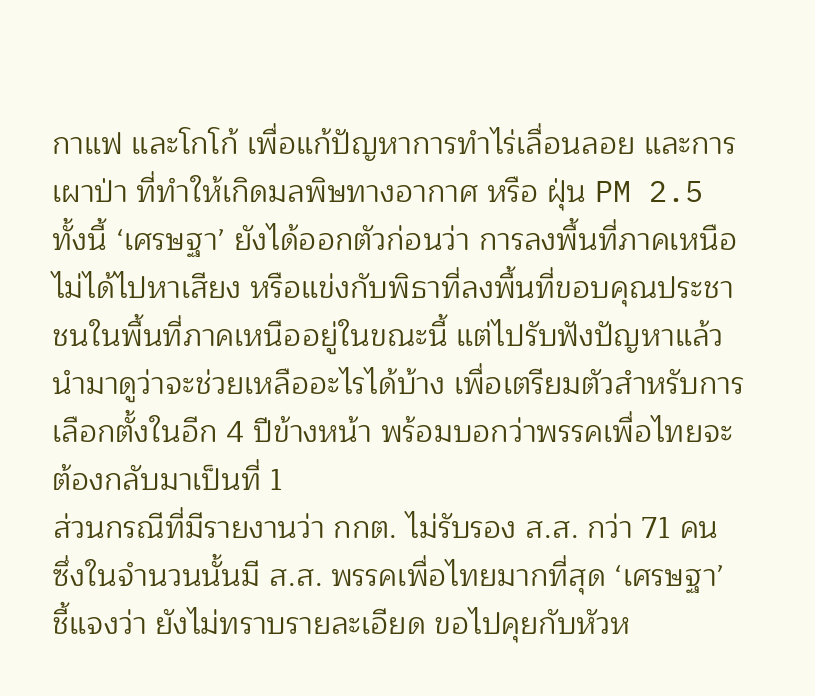กาแฟ และโกโก้ เพื่อแก้ปัญหาการทำไร่เลื่อนลอย และการเผาป่า ที่ทำให้เกิดมลพิษทางอากาศ หรือ ฝุ่น PM 2.5
ทั้งนี้ ‘เศรษฐา’ ยังได้ออกตัวก่อนว่า การลงพื้นที่ภาคเหนือ ไม่ได้ไปหาเสียง หรือแข่งกับพิธาที่ลงพื้นที่ขอบคุณประชาชนในพื้นที่ภาคเหนืออยู่ในขณะนี้ แต่ไปรับฟังปัญหาแล้วนำมาดูว่าจะช่วยเหลืออะไรได้บ้าง เพื่อเตรียมตัวสำหรับการเลือกตั้งในอีก 4 ปีข้างหน้า พร้อมบอกว่าพรรคเพื่อไทยจะต้องกลับมาเป็นที่ 1
ส่วนกรณีที่มีรายงานว่า กกต. ไม่รับรอง ส.ส. กว่า 71 คน ซึ่งในจำนวนนั้นมี ส.ส. พรรคเพื่อไทยมากที่สุด ‘เศรษฐา’ ชี้แจงว่า ยังไม่ทราบรายละเอียด ขอไปคุยกับหัวห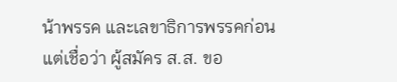น้าพรรค และเลขาธิการพรรคก่อน แต่เชื่อว่า ผู้สมัคร ส.ส. ขอ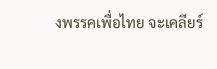งพรรคเพื่อไทย จะเคลียร์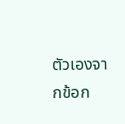ตัวเองจากข้อก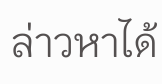ล่าวหาได้